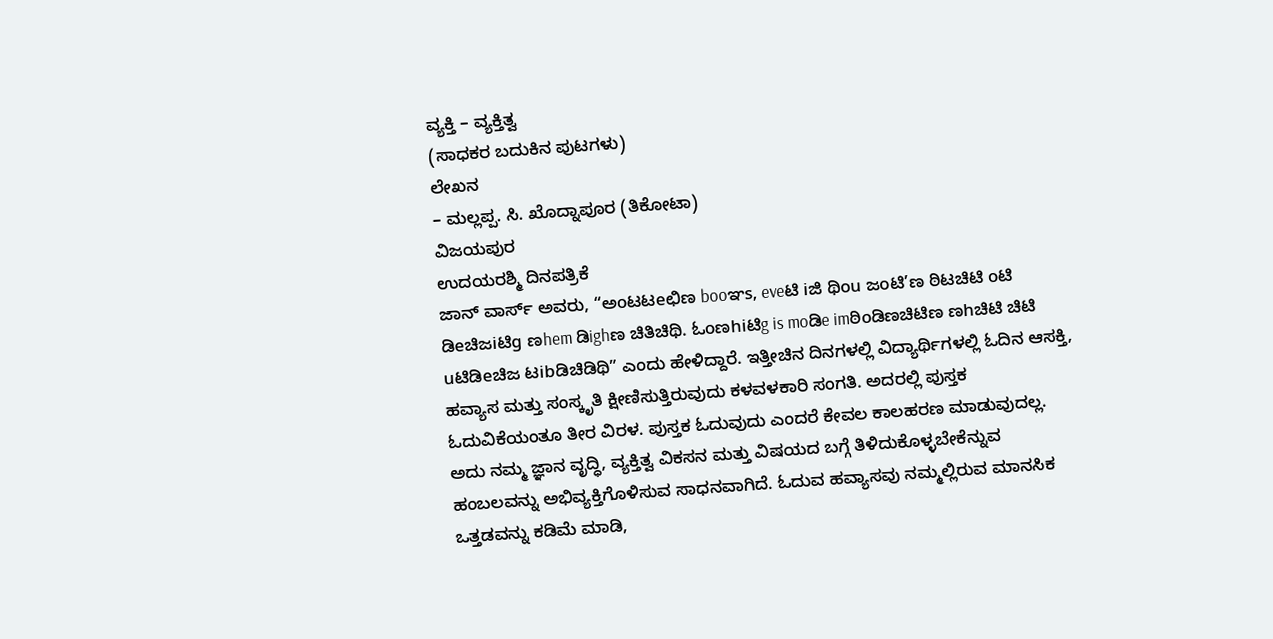ವ್ಯಕ್ತಿ – ವ್ಯಕ್ತಿತ್ವ
(ಸಾಧಕರ ಬದುಕಿನ ಪುಟಗಳು)
ಲೇಖನ
– ಮಲ್ಲಪ್ಪ. ಸಿ. ಖೊದ್ನಾಪೂರ (ತಿಕೋಟಾ)
ವಿಜಯಪುರ
ಉದಯರಶ್ಮಿ ದಿನಪತ್ರಿಕೆ
ಜಾನ್ ವಾರ್ಸ್ ಅವರು, “ಅoಟಟeಛಿಣ booಞs, eveಟಿ iಜಿ ಥಿou ಜoಟಿ’ಣ ಠಿಟಚಿಟಿ oಟಿ ಡಿeಚಿಜiಟಿg ಣhem ಡಿighಣ ಚಿತಿಚಿಥಿ. ಓoಣhiಟಿg is moಡಿe imಠಿoಡಿಣಚಿಟಿಣ ಣhಚಿಟಿ ಚಿಟಿ uಟಿಡಿeಚಿಜ ಟibಡಿಚಿಡಿಥಿ” ಎಂದು ಹೇಳಿದ್ದಾರೆ. ಇತ್ತೀಚಿನ ದಿನಗಳಲ್ಲಿ ವಿದ್ಯಾರ್ಥಿಗಳಲ್ಲಿ ಓದಿನ ಆಸಕ್ತಿ, ಹವ್ಯಾಸ ಮತ್ತು ಸಂಸ್ಕೃತಿ ಕ್ಷೀಣಿಸುತ್ತಿರುವುದು ಕಳವಳಕಾರಿ ಸಂಗತಿ. ಅದರಲ್ಲಿ ಪುಸ್ತಕ ಓದುವಿಕೆಯಂತೂ ತೀರ ವಿರಳ. ಪುಸ್ತಕ ಓದುವುದು ಎಂದರೆ ಕೇವಲ ಕಾಲಹರಣ ಮಾಡುವುದಲ್ಲ. ಅದು ನಮ್ಮ ಜ್ಞಾನ ವೃದ್ಧಿ, ವ್ಯಕ್ತಿತ್ವ ವಿಕಸನ ಮತ್ತು ವಿಷಯದ ಬಗ್ಗೆ ತಿಳಿದುಕೊಳ್ಳಬೇಕೆನ್ನುವ ಹಂಬಲವನ್ನು ಅಭಿವ್ಯಕ್ತಿಗೊಳಿಸುವ ಸಾಧನವಾಗಿದೆ. ಓದುವ ಹವ್ಯಾಸವು ನಮ್ಮಲ್ಲಿರುವ ಮಾನಸಿಕ ಒತ್ತಡವನ್ನು ಕಡಿಮೆ ಮಾಡಿ,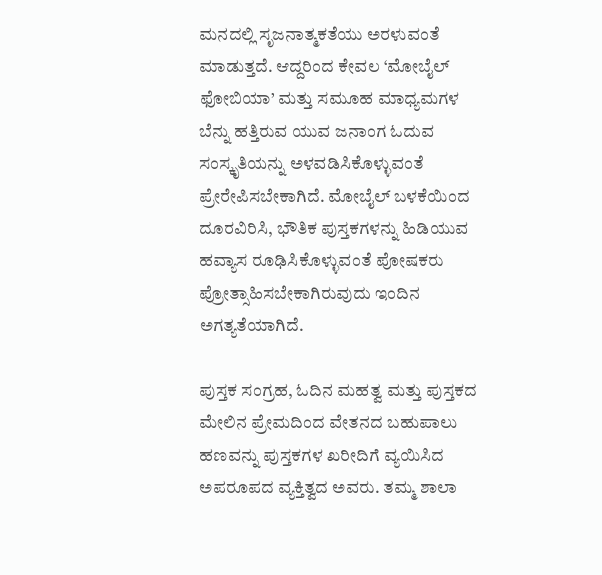ಮನದಲ್ಲಿ ಸೃಜನಾತ್ಮಕತೆಯು ಅರಳುವಂತೆ ಮಾಡುತ್ತದೆ. ಆದ್ದರಿಂದ ಕೇವಲ ‘ಮೋಬೈಲ್ ಫೋಬಿಯಾ’ ಮತ್ತು ಸಮೂಹ ಮಾಧ್ಯಮಗಳ ಬೆನ್ನು ಹತ್ತಿರುವ ಯುವ ಜನಾಂಗ ಓದುವ ಸಂಸ್ಕೃತಿಯನ್ನು ಅಳವಡಿಸಿಕೊಳ್ಳುವಂತೆ ಪ್ರೇರೇಪಿಸಬೇಕಾಗಿದೆ. ಮೋಬೈಲ್ ಬಳಕೆಯಿಂದ ದೂರವಿರಿಸಿ, ಭೌತಿಕ ಪುಸ್ತಕಗಳನ್ನು ಹಿಡಿಯುವ ಹವ್ಯಾಸ ರೂಢಿಸಿಕೊಳ್ಳುವಂತೆ ಪೋಷಕರು ಪ್ರೋತ್ಸಾಹಿಸಬೇಕಾಗಿರುವುದು ಇಂದಿನ ಅಗತ್ಯತೆಯಾಗಿದೆ.

ಪುಸ್ತಕ ಸಂಗ್ರಹ, ಓದಿನ ಮಹತ್ವ ಮತ್ತು ಪುಸ್ತಕದ ಮೇಲಿನ ಪ್ರೇಮದಿಂದ ವೇತನದ ಬಹುಪಾಲು ಹಣವನ್ನು ಪುಸ್ತಕಗಳ ಖರೀದಿಗೆ ವ್ಯಯಿಸಿದ ಅಪರೂಪದ ವ್ಯಕ್ತಿತ್ವದ ಅವರು. ತಮ್ಮ ಶಾಲಾ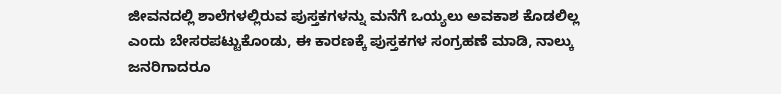ಜೀವನದಲ್ಲಿ ಶಾಲೆಗಳಲ್ಲಿರುವ ಪುಸ್ತಕಗಳನ್ನು ಮನೆಗೆ ಒಯ್ಯಲು ಅವಕಾಶ ಕೊಡಲಿಲ್ಲ ಎಂದು ಬೇಸರಪಟ್ಟುಕೊಂಡು, ಈ ಕಾರಣಕ್ಕೆ ಪುಸ್ತಕಗಳ ಸಂಗ್ರಹಣೆ ಮಾಡಿ, ನಾಲ್ಕು ಜನರಿಗಾದರೂ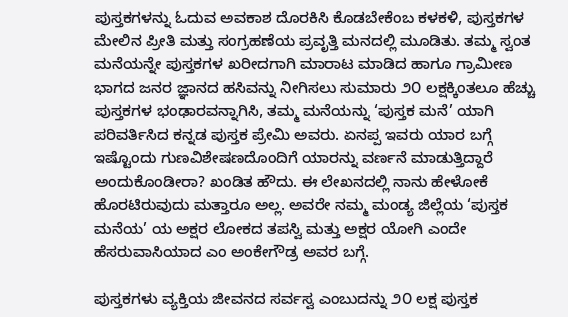ಪುಸ್ತಕಗಳನ್ನು ಓದುವ ಅವಕಾಶ ದೊರಕಿಸಿ ಕೊಡಬೇಕೆಂಬ ಕಳಕಳಿ, ಪುಸ್ತಕಗಳ ಮೇಲಿನ ಪ್ರೀತಿ ಮತ್ತು ಸಂಗ್ರಹಣೆಯ ಪ್ರವೃತ್ತಿ ಮನದಲ್ಲಿ ಮೂಡಿತು. ತಮ್ಮ ಸ್ವಂತ ಮನೆಯನ್ನೇ ಪುಸ್ತಕಗಳ ಖರೀದಗಾಗಿ ಮಾರಾಟ ಮಾಡಿದ ಹಾಗೂ ಗ್ರಾಮೀಣ ಭಾಗದ ಜನರ ಜ್ಞಾನದ ಹಸಿವನ್ನು ನೀಗಿಸಲು ಸುಮಾರು ೨೦ ಲಕ್ಷಕ್ಕಿಂತಲೂ ಹೆಚ್ಚು ಪುಸ್ತಕಗಳ ಭಂಢಾರವನ್ನಾಗಿಸಿ, ತಮ್ಮ ಮನೆಯನ್ನು ‘ಪುಸ್ತಕ ಮನೆ’ ಯಾಗಿ ಪರಿವರ್ತಿಸಿದ ಕನ್ನಡ ಪುಸ್ತಕ ಪ್ರೇಮಿ ಅವರು. ಏನಪ್ಪ ಇವರು ಯಾರ ಬಗ್ಗೆ ಇಷ್ಟೊಂದು ಗುಣವಿಶೇಷಣದೊಂದಿಗೆ ಯಾರನ್ನು ವರ್ಣನೆ ಮಾಡುತ್ತಿದ್ದಾರೆ ಅಂದುಕೊಂಡೀರಾ? ಖಂಡಿತ ಹೌದು. ಈ ಲೇಖನದಲ್ಲಿ ನಾನು ಹೇಳೋಕೆ ಹೊರಟಿರುವುದು ಮತ್ತಾರೂ ಅಲ್ಲ. ಅವರೇ ನಮ್ಮ ಮಂಡ್ಯ ಜಿಲ್ಲೆಯ ‘ಪುಸ್ತಕ ಮನೆಯ’ ಯ ಅಕ್ಷರ ಲೋಕದ ತಪಸ್ವಿ ಮತ್ತು ಅಕ್ಷರ ಯೋಗಿ ಎಂದೇ ಹೆಸರುವಾಸಿಯಾದ ಎಂ ಅಂಕೇಗೌಡ್ರ ಅವರ ಬಗ್ಗೆ.

ಪುಸ್ತಕಗಳು ವ್ಯಕ್ತಿಯ ಜೀವನದ ಸರ್ವಸ್ವ ಎಂಬುದನ್ನು ೨೦ ಲಕ್ಷ ಪುಸ್ತಕ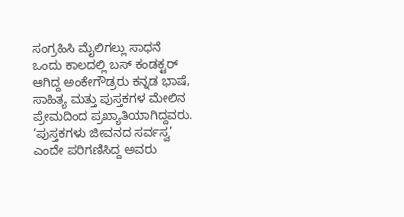ಸಂಗ್ರಹಿಸಿ ಮೈಲಿಗಲ್ಲು ಸಾಧನೆ
ಒಂದು ಕಾಲದಲ್ಲಿ ಬಸ್ ಕಂಡಕ್ಟರ್ ಆಗಿದ್ದ ಅಂಕೇಗೌಡ್ರರು ಕನ್ನಡ ಭಾಷೆ, ಸಾಹಿತ್ಯ ಮತ್ತು ಪುಸ್ತಕಗಳ ಮೇಲಿನ ಪ್ರೇಮದಿಂದ ಪ್ರಖ್ಯಾತಿಯಾಗಿದ್ದವರು. ‘ಪುಸ್ತಕಗಳು ಜೀವನದ ಸರ್ವಸ್ವ’ ಎಂದೇ ಪರಿಗಣಿಸಿದ್ದ ಅವರು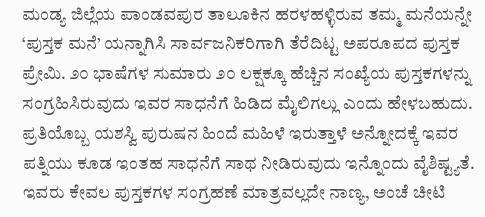ಮಂಡ್ಯ ಜಿಲ್ಲೆಯ ಪಾಂಡವಪುರ ತಾಲೂಕಿನ ಹರಳಹಳ್ಳಿರುವ ತಮ್ಮ ಮನೆಯನ್ನೇ ‘ಪುಸ್ತಕ ಮನೆ’ ಯನ್ನಾಗಿಸಿ ಸಾರ್ವಜನಿಕರಿಗಾಗಿ ತೆರೆದಿಟ್ಟ ಅಪರೂಪದ ಪುಸ್ತಕ ಪ್ರೇಮಿ. ೨೦ ಭಾಷೆಗಳ ಸುಮಾರು ೨೦ ಲಕ್ಷಕ್ಕೂ ಹೆಚ್ಚಿನ ಸಂಖ್ಯೆಯ ಪುಸ್ತಕಗಳನ್ನು ಸಂಗ್ರಹಿಸಿರುವುದು ಇವರ ಸಾಧನೆಗೆ ಹಿಡಿದ ಮೈಲಿಗಲ್ಲು ಎಂದು ಹೇಳಬಹುದು. ಪ್ರತಿಯೊಬ್ಬ ಯಶಸ್ವಿ ಪುರುಷನ ಹಿಂದೆ ಮಹಿಳೆ ಇರುತ್ತಾಳೆ ಅನ್ನೋದಕ್ಕೆ ಇವರ ಪತ್ನಿಯು ಕೂಡ ಇಂತಹ ಸಾಧನೆಗೆ ಸಾಥ ನೀಡಿರುವುದು ಇನ್ನೊಂದು ವೈಶಿಷ್ಟ್ಯತೆ. ಇವರು ಕೇವಲ ಪುಸ್ತಕಗಳ ಸಂಗ್ರಹಣೆ ಮಾತ್ರವಲ್ಲದೇ ನಾಣ್ಯ, ಅಂಚೆ ಚೀಟಿ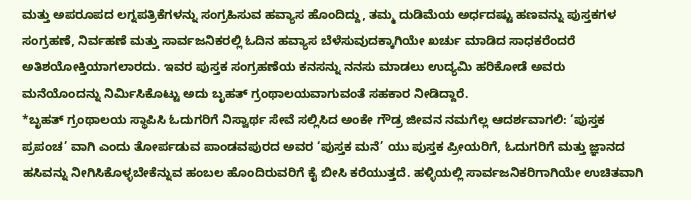ಮತ್ತು ಅಪರೂಪದ ಲಗ್ನಪತ್ರಿಕೆಗಳನ್ನು ಸಂಗ್ರಹಿಸುವ ಹವ್ಯಾಸ ಹೊಂದಿದ್ದು, ತಮ್ಮ ದುಡಿಮೆಯ ಅರ್ಧದಷ್ಟು ಹಣವನ್ನು ಪುಸ್ತಕಗಳ ಸಂಗ್ರಹಣೆ, ನಿರ್ವಹಣೆ ಮತ್ತು ಸಾರ್ವಜನಿಕರಲ್ಲಿ ಓದಿನ ಹವ್ಯಾಸ ಬೆಳೆಸುವುದಕ್ಕಾಗಿಯೇ ಖರ್ಚು ಮಾಡಿದ ಸಾಧಕರೆಂದರೆ ಅತಿಶಯೋಕ್ತಿಯಾಗಲಾರದು. ಇವರ ಪುಸ್ತಕ ಸಂಗ್ರಹಣೆಯ ಕನಸನ್ನು ನನಸು ಮಾಡಲು ಉದ್ಯಮಿ ಹರಿಕೋಡೆ ಅವರು ಮನೆಯೊಂದನ್ನು ನಿರ್ಮಿಸಿಕೊಟ್ಟು ಅದು ಬೃಹತ್ ಗ್ರಂಥಾಲಯವಾಗುವಂತೆ ಸಹಕಾರ ನೀಡಿದ್ದಾರೆ.
*ಬೃಹತ್ ಗ್ರಂಥಾಲಯ ಸ್ಥಾಪಿಸಿ ಓದುಗರಿಗೆ ನಿಸ್ವಾರ್ಥ ಸೇವೆ ಸಲ್ಲಿಸಿದ ಅಂಕೇ ಗೌಡ್ರ ಜೀವನ ನಮಗೆಲ್ಲ ಆದರ್ಶವಾಗಲಿ: ‘ಪುಸ್ತಕ ಪ್ರಪಂಚ’ ವಾಗಿ ಎಂದು ತೋರ್ಪಡುವ ಪಾಂಡವಪುರದ ಅವರ ‘ಪುಸ್ತಕ ಮನೆ’ ಯು ಪುಸ್ತಕ ಪ್ರೀಯರಿಗೆ, ಓದುಗರಿಗೆ ಮತ್ತು ಜ್ಞಾನದ ಹಸಿವನ್ನು ನೀಗಿಸಿಕೊಳ್ಳಬೇಕೆನ್ನುವ ಹಂಬಲ ಹೊಂದಿರುವರಿಗೆ ಕೈ ಬೀಸಿ ಕರೆಯುತ್ತದೆ. ಹಳ್ಳಿಯಲ್ಲಿ ಸಾರ್ವಜನಿಕರಿಗಾಗಿಯೇ ಉಚಿತವಾಗಿ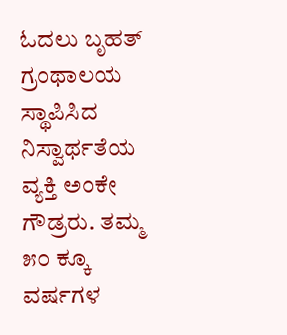ಓದಲು ಬೃಹತ್ ಗ್ರಂಥಾಲಯ ಸ್ಥಾಪಿಸಿದ ನಿಸ್ವಾರ್ಥತೆಯ ವ್ಯಕ್ತಿ ಅಂಕೇ ಗೌಡ್ರರು. ತಮ್ಮ ೫೦ ಕ್ಕೂ ವರ್ಷಗಳ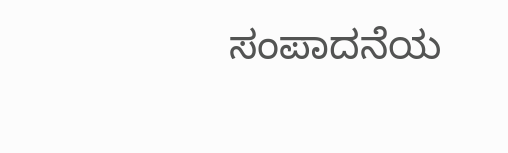ಸಂಪಾದನೆಯ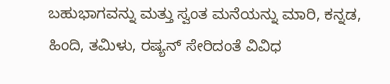ಬಹುಭಾಗವನ್ನು ಮತ್ತು ಸ್ವಂತ ಮನೆಯನ್ನು ಮಾರಿ, ಕನ್ನಡ, ಹಿಂದಿ, ತಮಿಳು, ರಷ್ಯನ್ ಸೇರಿದಂತೆ ವಿವಿಧ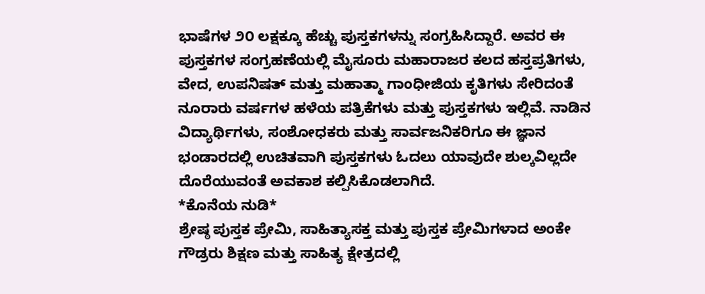ಭಾಷೆಗಳ ೨೦ ಲಕ್ಷಕ್ಕೂ ಹೆಚ್ಚು ಪುಸ್ತಕಗಳನ್ನು ಸಂಗ್ರಹಿಸಿದ್ದಾರೆ. ಅವರ ಈ ಪುಸ್ತಕಗಳ ಸಂಗ್ರಹಣೆಯಲ್ಲಿ ಮೈಸೂರು ಮಹಾರಾಜರ ಕಲದ ಹಸ್ತಪ್ರತಿಗಳು, ವೇದ, ಉಪನಿಷತ್ ಮತ್ತು ಮಹಾತ್ಮಾ ಗಾಂಧೀಜಿಯ ಕೃತಿಗಳು ಸೇರಿದಂತೆ ನೂರಾರು ವರ್ಷಗಳ ಹಳೆಯ ಪತ್ರಿಕೆಗಳು ಮತ್ತು ಪುಸ್ತಕಗಳು ಇಲ್ಲಿವೆ. ನಾಡಿನ ವಿದ್ಯಾರ್ಥಿಗಳು, ಸಂಶೋಧಕರು ಮತ್ತು ಸಾರ್ವಜನಿಕರಿಗೂ ಈ ಜ್ಞಾನ ಭಂಡಾರದಲ್ಲಿ ಉಚಿತವಾಗಿ ಪುಸ್ತಕಗಳು ಓದಲು ಯಾವುದೇ ಶುಲ್ಕವಿಲ್ಲದೇ ದೊರೆಯುವಂತೆ ಅವಕಾಶ ಕಲ್ಪಿಸಿಕೊಡಲಾಗಿದೆ.
*ಕೊನೆಯ ನುಡಿ*
ಶ್ರೇಷ್ಠ ಪುಸ್ತಕ ಪ್ರೇಮಿ, ಸಾಹಿತ್ಯಾಸಕ್ತ ಮತ್ತು ಪುಸ್ತಕ ಪ್ರೇಮಿಗಳಾದ ಅಂಕೇ ಗೌಡ್ರರು ಶಿಕ್ಷಣ ಮತ್ತು ಸಾಹಿತ್ಯ ಕ್ಷೇತ್ರದಲ್ಲಿ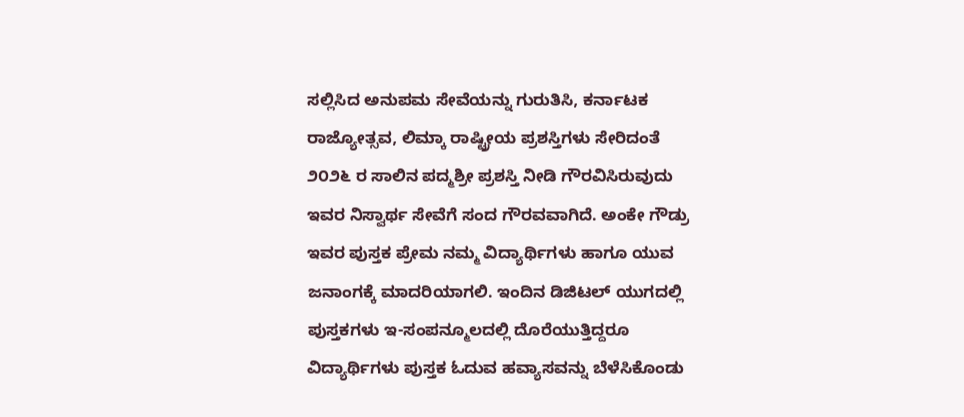ಸಲ್ಲಿಸಿದ ಅನುಪಮ ಸೇವೆಯನ್ನು ಗುರುತಿಸಿ, ಕರ್ನಾಟಕ ರಾಜ್ಯೋತ್ಸವ, ಲಿಮ್ಕಾ ರಾಷ್ಟ್ರೀಯ ಪ್ರಶಸ್ತಿಗಳು ಸೇರಿದಂತೆ ೨೦೨೬ ರ ಸಾಲಿನ ಪದ್ಮಶ್ರೀ ಪ್ರಶಸ್ತಿ ನೀಡಿ ಗೌರವಿಸಿರುವುದು ಇವರ ನಿಸ್ವಾರ್ಥ ಸೇವೆಗೆ ಸಂದ ಗೌರವವಾಗಿದೆ. ಅಂಕೇ ಗೌಡ್ರು ಇವರ ಪುಸ್ತಕ ಪ್ರೇಮ ನಮ್ಮ ವಿದ್ಯಾರ್ಥಿಗಳು ಹಾಗೂ ಯುವ ಜನಾಂಗಕ್ಕೆ ಮಾದರಿಯಾಗಲಿ. ಇಂದಿನ ಡಿಜಿಟಲ್ ಯುಗದಲ್ಲಿ ಪುಸ್ತಕಗಳು ಇ-ಸಂಪನ್ಮೂಲದಲ್ಲಿ ದೊರೆಯುತ್ತಿದ್ದರೂ ವಿದ್ಯಾರ್ಥಿಗಳು ಪುಸ್ತಕ ಓದುವ ಹವ್ಯಾಸವನ್ನು ಬೆಳೆಸಿಕೊಂಡು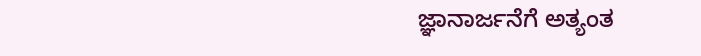ಜ್ಞಾನಾರ್ಜನೆಗೆ ಅತ್ಯಂತ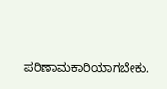ಪರಿಣಾಮಕಾರಿಯಾಗಬೇಕು.